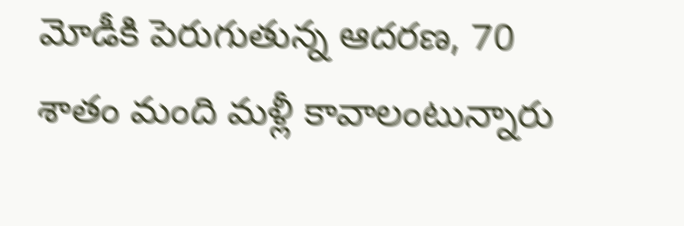మోడీకి పెరుగుతున్న ఆదరణ, 70 శాతం మంది మళ్లీ కావాలంటున్నారు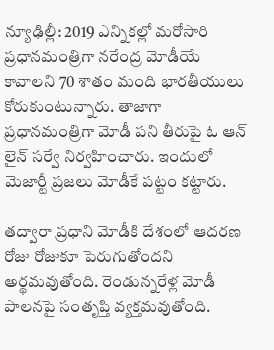న్యూఢిల్లీ: 2019 ఎన్నికల్లో మరోసారి ప్రధానమంత్రిగా నరేంద్ర మోడీయే కావాలని 70 శాతం మంది భారతీయులు కోరుకుంటున్నారు. తాజాగా ప్రధానమంత్రిగా మోడీ పని తీరుపై ఓ ఆన్ లైన్ సర్వే నిర్వహించారు. ఇందులో మెజార్టీ ప్రజలు మోడీకే పట్టం కట్టారు.

తద్వారా ప్రధాని మోడీకి దేశంలో ఆదరణ రోజు రోజుకూ పెరుగుతోందని అర్థమవుతోంది. రెండున్నరేళ్ల మోడీ పాలనపై సంతృప్తి వ్యక్తమవుతోంది.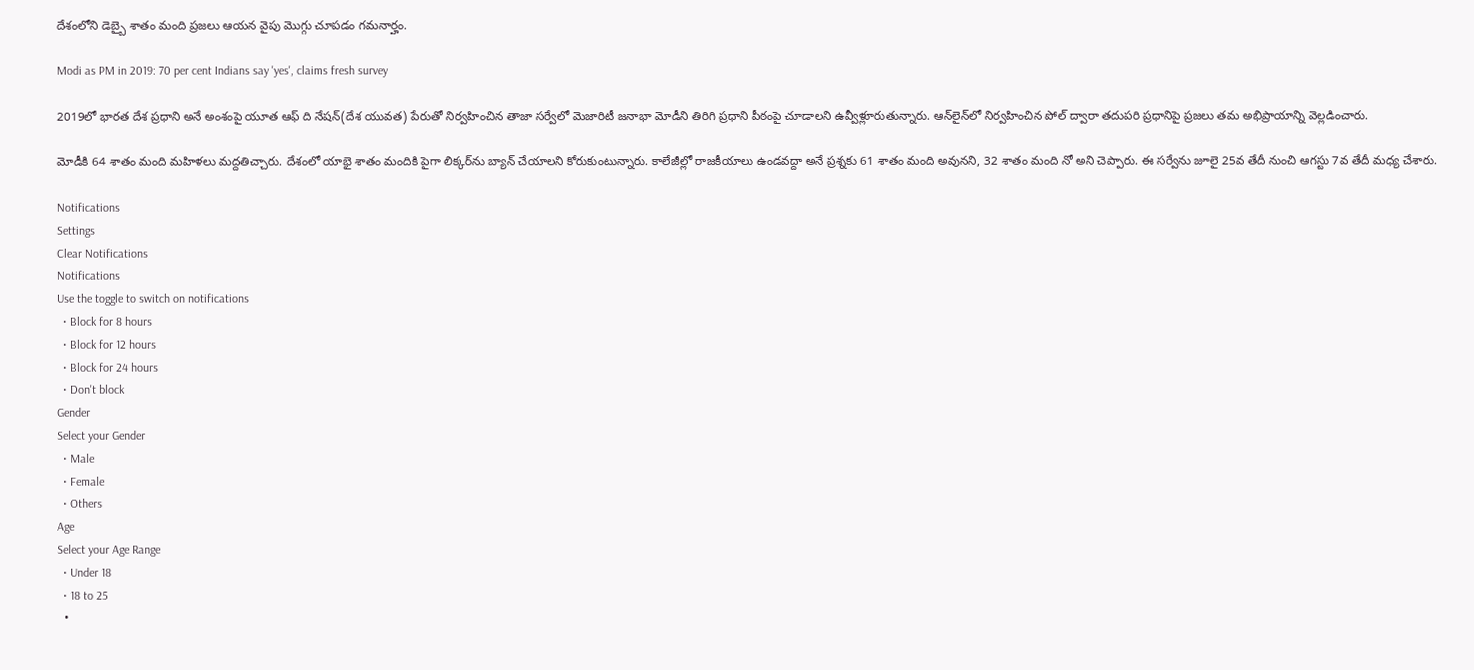దేశంలోని డెబ్బై శాతం మంది ప్రజలు ఆయన వైపు మొగ్గు చూపడం గమనార్హం.

Modi as PM in 2019: 70 per cent Indians say 'yes', claims fresh survey

2019లో భారత దేశ ప్రధాని అనే అంశంపై యూత ఆఫ్‌ ది నేషన్‌(దేశ యువత) పేరుతో నిర్వహించిన తాజా సర్వేలో మెజారిటీ జనాభా మోడీని తిరిగి ప్రధాని పీఠంపై చూడాలని ఉవ్వీళ్లూరుతున్నారు. ఆన్‌లైన్‌లో నిర్వహించిన పోల్‌ ద్వారా తదుపరి ప్రధానిపై ప్రజలు తమ అభిప్రాయాన్ని వెల్లడించారు.

మోడీకి 64 శాతం మంది మహిళలు మద్దతిచ్చారు. దేశంలో యాభై శాతం మందికి పైగా లిక్కర్‌ను బ్యాన్ చేయాలని కోరుకుంటున్నారు. కాలేజీల్లో రాజకీయాలు ఉండవద్దా అనే ప్రశ్నకు 61 శాతం మంది అవునని, 32 శాతం మంది నో అని చెప్పారు. ఈ సర్వేను జూలై 25వ తేదీ నుంచి ఆగస్టు 7వ తేదీ మధ్య చేశారు.

Notifications
Settings
Clear Notifications
Notifications
Use the toggle to switch on notifications
  • Block for 8 hours
  • Block for 12 hours
  • Block for 24 hours
  • Don't block
Gender
Select your Gender
  • Male
  • Female
  • Others
Age
Select your Age Range
  • Under 18
  • 18 to 25
  •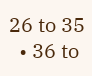26 to 35
  • 36 to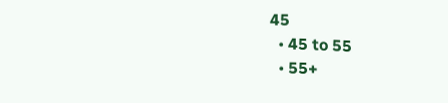45
  • 45 to 55
  • 55+